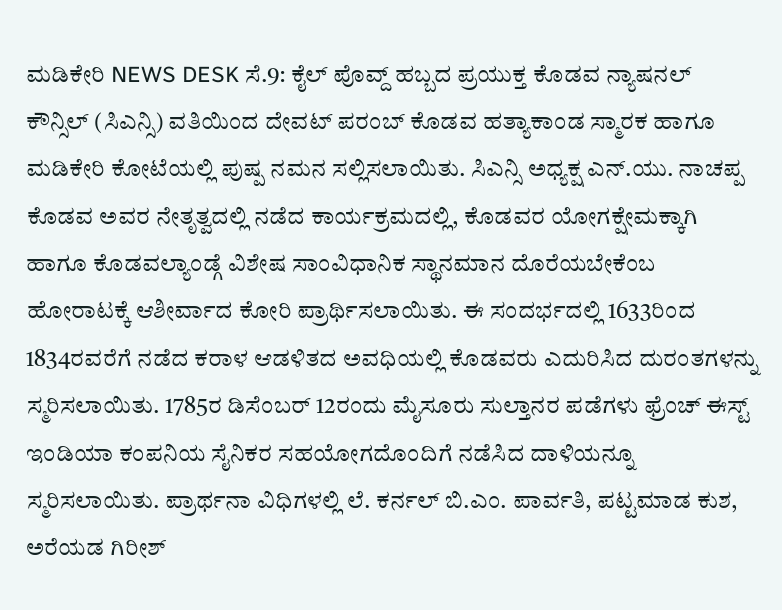ಮಡಿಕೇರಿ NEWS DESK ಸೆ.9: ಕೈಲ್ ಪೊವ್ದ್ ಹಬ್ಬದ ಪ್ರಯುಕ್ತ ಕೊಡವ ನ್ಯಾಷನಲ್ ಕೌನ್ಸಿಲ್ (ಸಿಎನ್ಸಿ) ವತಿಯಿಂದ ದೇವಟ್ ಪರಂಬ್ ಕೊಡವ ಹತ್ಯಾಕಾಂಡ ಸ್ಮಾರಕ ಹಾಗೂ ಮಡಿಕೇರಿ ಕೋಟೆಯಲ್ಲಿ ಪುಷ್ಪ ನಮನ ಸಲ್ಲಿಸಲಾಯಿತು. ಸಿಎನ್ಸಿ ಅಧ್ಯಕ್ಷ ಎನ್.ಯು. ನಾಚಪ್ಪ ಕೊಡವ ಅವರ ನೇತೃತ್ವದಲ್ಲಿ ನಡೆದ ಕಾರ್ಯಕ್ರಮದಲ್ಲಿ, ಕೊಡವರ ಯೋಗಕ್ಷೇಮಕ್ಕಾಗಿ ಹಾಗೂ ಕೊಡವಲ್ಯಾಂಡ್ಗೆ ವಿಶೇಷ ಸಾಂವಿಧಾನಿಕ ಸ್ಥಾನಮಾನ ದೊರೆಯಬೇಕೆಂಬ ಹೋರಾಟಕ್ಕೆ ಆಶೀರ್ವಾದ ಕೋರಿ ಪ್ರಾರ್ಥಿಸಲಾಯಿತು. ಈ ಸಂದರ್ಭದಲ್ಲಿ 1633ರಿಂದ 1834ರವರೆಗೆ ನಡೆದ ಕರಾಳ ಆಡಳಿತದ ಅವಧಿಯಲ್ಲಿ ಕೊಡವರು ಎದುರಿಸಿದ ದುರಂತಗಳನ್ನು ಸ್ಮರಿಸಲಾಯಿತು. 1785ರ ಡಿಸೆಂಬರ್ 12ರಂದು ಮೈಸೂರು ಸುಲ್ತಾನರ ಪಡೆಗಳು ಫ್ರೆಂಚ್ ಈಸ್ಟ್ ಇಂಡಿಯಾ ಕಂಪನಿಯ ಸೈನಿಕರ ಸಹಯೋಗದೊಂದಿಗೆ ನಡೆಸಿದ ದಾಳಿಯನ್ನೂ ಸ್ಮರಿಸಲಾಯಿತು. ಪ್ರಾರ್ಥನಾ ವಿಧಿಗಳಲ್ಲಿ ಲೆ. ಕರ್ನಲ್ ಬಿ.ಎಂ. ಪಾರ್ವತಿ, ಪಟ್ಟಮಾಡ ಕುಶ, ಅರೆಯಡ ಗಿರೀಶ್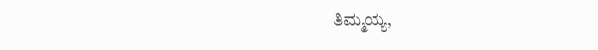ತಿಮ್ಮಯ್ಯ,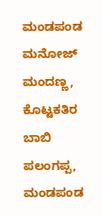ಮಂಡಪಂಡ ಮನೋಜ್ ಮಂದಣ್ಣ, ಕೊಟ್ಟಕತಿರ ಬಾಬಿ ಪಲಂಗಪ್ಪ, ಮಂಡಪಂಡ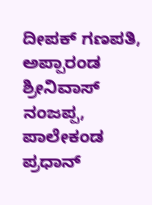ದೀಪಕ್ ಗಣಪತಿ, ಅಪ್ಪಾರಂಡ ಶ್ರೀನಿವಾಸ್ ನಂಜಪ್ಪ, ಪಾಲೇಕಂಡ ಪ್ರಧಾನ್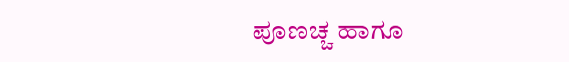ಪೂಣಚ್ಚ ಹಾಗೂ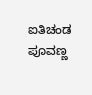ಐತಿಚಂಡ ಪೂವಣ್ಣ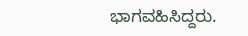ಭಾಗವಹಿಸಿದ್ದರು.